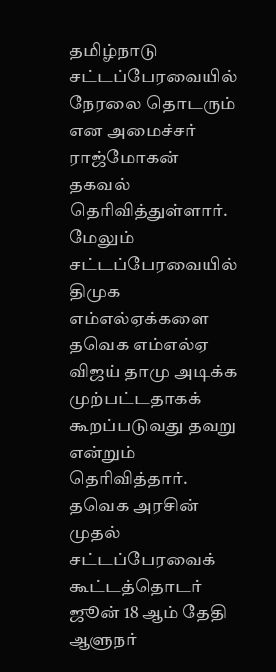தமிழ்நாடு சட்டப்பேரவையில் நேரலை தொடரும் என அமைச்சர் ராஜ்மோகன் தகவல் தெரிவித்துள்ளார்.
மேலும் சட்டப்பேரவையில் திமுக எம்எல்ஏக்களை தவெக எம்எல்ஏ விஜய் தாமு அடிக்க முற்பட்டதாகக் கூறப்படுவது தவறு என்றும் தெரிவித்தார்.
தவெக அரசின் முதல் சட்டப்பேரவைக் கூட்டத்தொடர் ஜூன் 18 ஆம் தேதி ஆளுநர்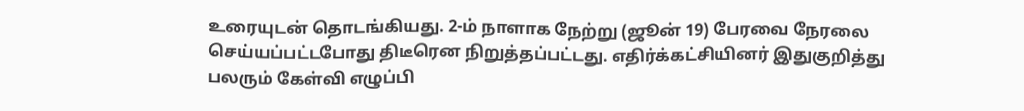உரையுடன் தொடங்கியது. 2-ம் நாளாக நேற்று (ஜூன் 19) பேரவை நேரலை செய்யப்பட்டபோது திடீரென நிறுத்தப்பட்டது. எதிர்க்கட்சியினர் இதுகுறித்து பலரும் கேள்வி எழுப்பி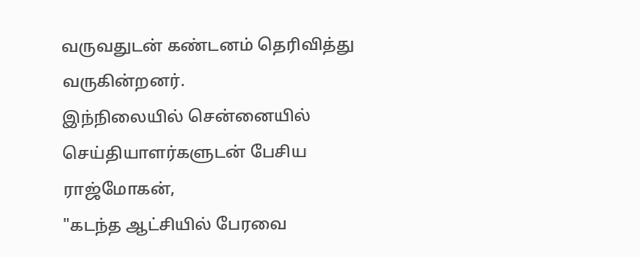வருவதுடன் கண்டனம் தெரிவித்து வருகின்றனர்.
இந்நிலையில் சென்னையில் செய்தியாளர்களுடன் பேசிய ராஜ்மோகன்,
"கடந்த ஆட்சியில் பேரவை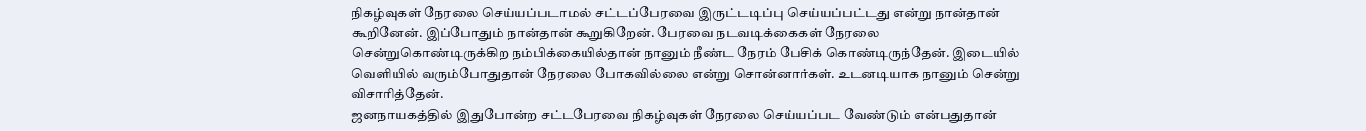நிகழ்வுகள் நேரலை செய்யப்படாமல் சட்டப்பேரவை இருட்டடிப்பு செய்யப்பட்டது என்று நான்தான் கூறினேன். இப்போதும் நான்தான் கூறுகிறேன். பேரவை நடவடிக்கைகள் நேரலை சென்றுகொண்டிருக்கிற நம்பிக்கையில்தான் நானும் நீண்ட நேரம் பேசிக் கொண்டிருந்தேன். இடையில் வெளியில் வரும்போதுதான் நேரலை போகவில்லை என்று சொன்னார்கள். உடனடியாக நானும் சென்று விசாரித்தேன்.
ஜனநாயகத்தில் இதுபோன்ற சட்டபேரவை நிகழ்வுகள் நேரலை செய்யப்பட வேண்டும் என்பதுதான்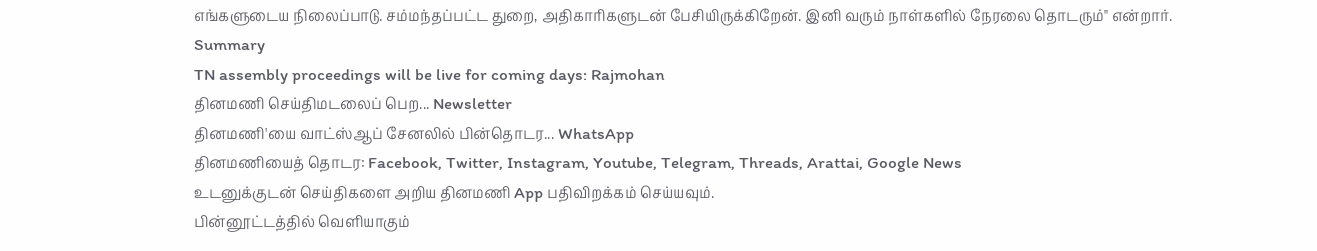எங்களுடைய நிலைப்பாடு. சம்மந்தப்பட்ட துறை, அதிகாரிகளுடன் பேசியிருக்கிறேன். இனி வரும் நாள்களில் நேரலை தொடரும்" என்றார்.
Summary
TN assembly proceedings will be live for coming days: Rajmohan
தினமணி செய்திமடலைப் பெற... Newsletter
தினமணி'யை வாட்ஸ்ஆப் சேனலில் பின்தொடர... WhatsApp
தினமணியைத் தொடர: Facebook, Twitter, Instagram, Youtube, Telegram, Threads, Arattai, Google News
உடனுக்குடன் செய்திகளை அறிய தினமணி App பதிவிறக்கம் செய்யவும்.
பின்னூட்டத்தில் வெளியாகும்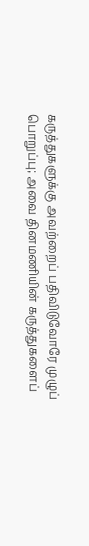கருத்துகளுக்கு அவற்றைப் பதிவிடுவோரே முழுப் பொறுப்பு; அவை தினமணியின் கருத்துகளைப்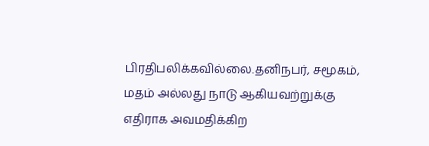பிரதிபலிக்கவில்லை.தனிநபர், சமூகம், மதம் அல்லது நாடு ஆகியவற்றுக்கு எதிராக அவமதிக்கிற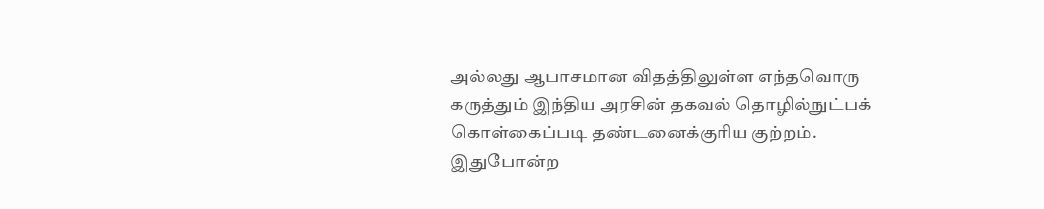அல்லது ஆபாசமான விதத்திலுள்ள எந்தவொரு கருத்தும் இந்திய அரசின் தகவல் தொழில்நுட்பக் கொள்கைப்படி தண்டனைக்குரிய குற்றம். இதுபோன்ற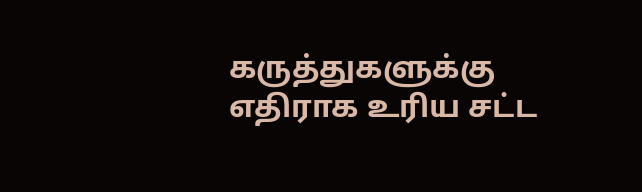கருத்துகளுக்கு எதிராக உரிய சட்ட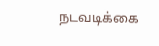நடவடிக்கை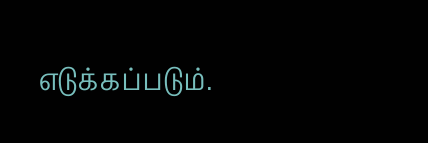எடுக்கப்படும்.